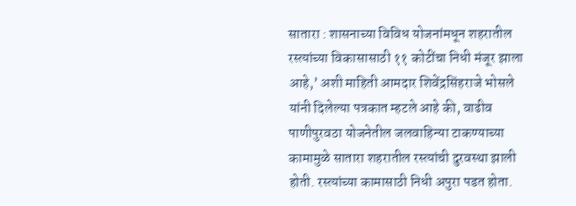सातारा : शासनाच्या विविध योजनांमधून शहरातील रस्त्यांच्या विकासासाठी ११ कोटींचा निधी मंजूर झाला आहे,’ अशी माहिती आमदार शिवेंद्रसिंहराजे भोसले यांनी दिलेल्या पत्रकात म्हटले आहे की, वाढीव पाणीपुरवठा योजनेतील जलवाहिन्या टाकण्याच्या कामामुळे सातारा शहरातील रस्त्यांची दुरवस्था झाली होती. रस्त्यांच्या कामासाठी निधी अपुरा पडत होता.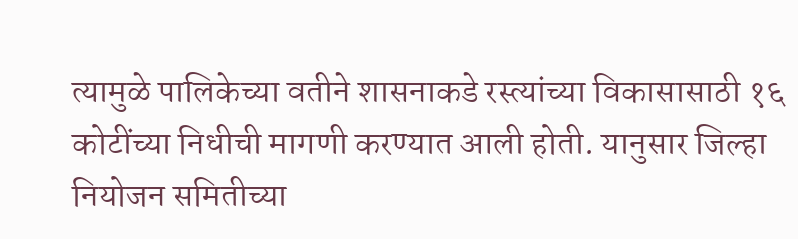त्यामुळे पालिकेच्या वतीने शासनाकडे रस्त्यांच्या विकासासाठी १६ कोटींच्या निधीची मागणी करण्यात आली होती. यानुसार जिल्हा नियोजन समितीच्या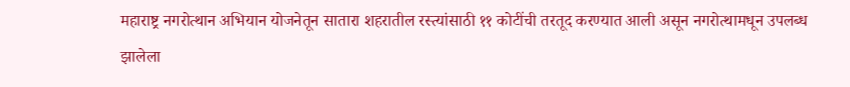महाराष्ट्र नगरोत्थान अभियान योजनेतून सातारा शहरातील रस्त्यांसाठी ११ कोटींची तरतूद करण्यात आली असून नगरोत्थामधून उपलब्ध झालेला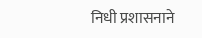निधी प्रशासनाने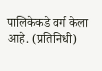पालिकेकडे वर्ग केला आहे. (प्रतिनिधी)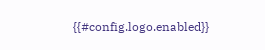{{#config.logo.enabled}}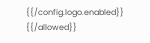{{/config.logo.enabled}}
{{/allowed}}